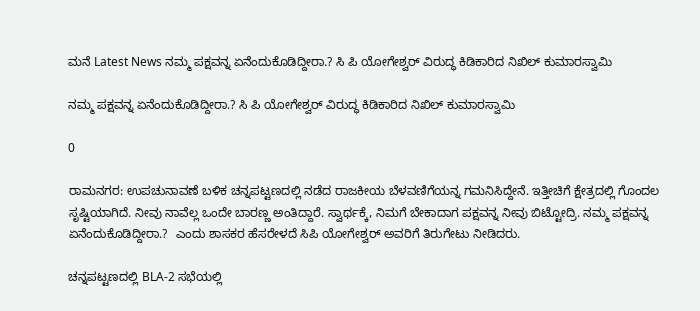ಮನೆ Latest News ನಮ್ಮ ಪಕ್ಷವನ್ನ ಏನೆಂದುಕೊಡಿದ್ದೀರಾ.? ಸಿ ಪಿ ಯೋಗೇಶ್ವರ್ ವಿರುದ್ಧ ಕಿಡಿಕಾರಿದ ನಿಖಿಲ್ ಕುಮಾರಸ್ವಾಮಿ

ನಮ್ಮ ಪಕ್ಷವನ್ನ ಏನೆಂದುಕೊಡಿದ್ದೀರಾ.? ಸಿ ಪಿ ಯೋಗೇಶ್ವರ್ ವಿರುದ್ಧ ಕಿಡಿಕಾರಿದ ನಿಖಿಲ್ ಕುಮಾರಸ್ವಾಮಿ

0

ರಾಮನಗರ: ಉಪಚುನಾವಣೆ ಬಳಿಕ ಚನ್ನಪಟ್ಟಣದಲ್ಲಿ ನಡೆದ ರಾಜಕೀಯ ಬೆಳವಣಿಗೆಯನ್ನ ಗಮನಿಸಿದ್ದೇನೆ. ಇತ್ತೀಚಿಗೆ ಕ್ಷೇತ್ರದಲ್ಲಿ ಗೊಂದಲ ಸೃಷ್ಟಿಯಾಗಿದೆ. ನೀವು ನಾವೆಲ್ಲ ಒಂದೇ ಬಾರಣ್ಣ ಅಂತಿದ್ದಾರೆ. ಸ್ವಾರ್ಥಕ್ಕೆ, ನಿಮಗೆ ಬೇಕಾದಾಗ ಪಕ್ಷವನ್ನ ನೀವು ಬಿಟ್ಟೋದ್ರಿ. ನಮ್ಮ ಪಕ್ಷವನ್ನ ಏನೆಂದುಕೊಡಿದ್ದೀರಾ.?  ಎಂದು ಶಾಸಕರ ಹೆಸರೇಳದೆ ಸಿಪಿ ಯೋಗೇಶ್ವರ್ ಅವರಿಗೆ ತಿರುಗೇಟು ನೀಡಿದರು.

ಚನ್ನಪಟ್ಟಣದಲ್ಲಿ BLA-2 ಸಭೆಯಲ್ಲಿ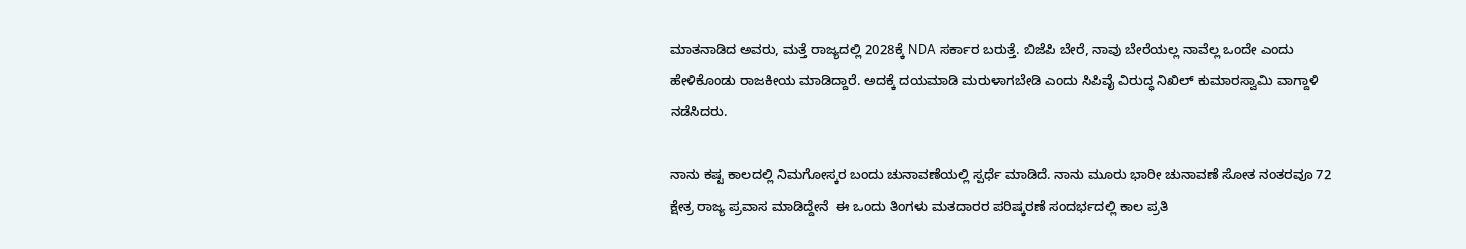ಮಾತನಾಡಿದ ಅವರು, ಮತ್ತೆ ರಾಜ್ಯದಲ್ಲಿ 2028ಕ್ಕೆ NDA ಸರ್ಕಾರ ಬರುತ್ತೆ. ಬಿಜೆಪಿ ಬೇರೆ, ನಾವು ಬೇರೆಯಲ್ಲ ನಾವೆಲ್ಲ ಒಂದೇ ಎಂದು ಹೇಳಿಕೊಂಡು ರಾಜಕೀಯ ಮಾಡಿದ್ದಾರೆ. ಅದಕ್ಕೆ ದಯಮಾಡಿ ಮರುಳಾಗಬೇಡಿ ಎಂದು ಸಿಪಿವೈ ವಿರುದ್ಧ ನಿಖಿಲ್ ಕುಮಾರಸ್ವಾಮಿ ವಾಗ್ದಾಳಿ ನಡೆಸಿದರು.

ನಾನು ಕಷ್ಟ ಕಾಲದಲ್ಲಿ ನಿಮಗೋಸ್ಕರ ಬಂದು ಚುನಾವಣೆಯಲ್ಲಿ ಸ್ಪರ್ಧೆ ಮಾಡಿದೆ. ನಾನು ಮೂರು ಭಾರೀ ಚುನಾವಣೆ ಸೋತ ನಂತರವೂ 72 ಕ್ಷೇತ್ರ ರಾಜ್ಯ ಪ್ರವಾಸ ಮಾಡಿದ್ದೇನೆ  ಈ ಒಂದು ತಿಂಗಳು ಮತದಾರರ ಪರಿಷ್ಕರಣೆ ಸಂದರ್ಭದಲ್ಲಿ ಕಾಲ ಪ್ರತಿ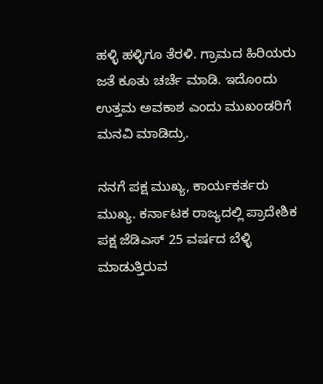ಹಳ್ಳಿ ಹಳ್ಳಿಗೂ ತೆರಳಿ. ಗ್ರಾಮದ ಹಿರಿಯರು ಜತೆ ಕೂತು ಚರ್ಚೆ ಮಾಡಿ. ಇದೊಂದು ಉತ್ತಮ ಅವಕಾಶ ಎಂದು ಮುಖಂಡರಿಗೆ ಮನವಿ ಮಾಡಿದ್ರು.

ನನಗೆ ಪಕ್ಷ ಮುಖ್ಯ, ಕಾರ್ಯಕರ್ತರು ಮುಖ್ಯ. ಕರ್ನಾಟಕ ರಾಜ್ಯದಲ್ಲಿ ಪ್ರಾದೇಶಿಕ ಪಕ್ಷ ಜೆಡಿಎಸ್ 25 ವರ್ಷದ ಬೆಳ್ಳಿ ಮಾಡುತ್ತಿರುವ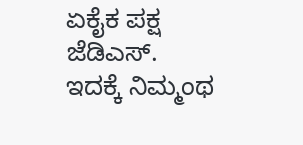ಏಕೈಕ ಪಕ್ಷ ಜೆಡಿಎಸ್. ಇದಕ್ಕೆ ನಿಮ್ಮಂಥ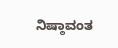ನಿಷ್ಠಾವಂತ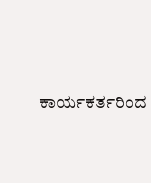ಕಾರ್ಯಕರ್ತರಿಂದ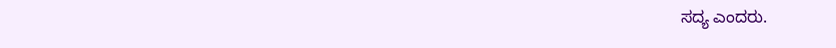ಸದ್ಯ ಎಂದರು.